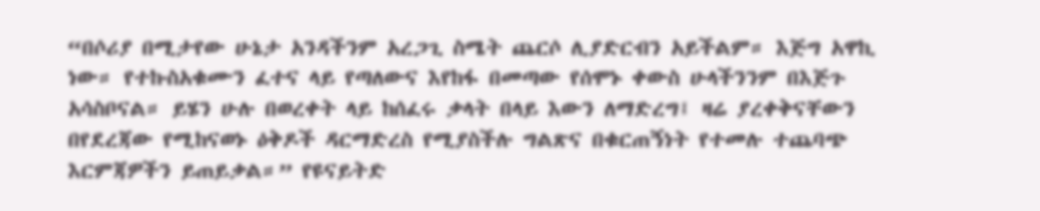“በሶሪያ በሚታየው ሁኔታ አንዳችንም አረጋጊ ስሜት ጨርሶ ሊያድርብን አይችልም። እጅግ አዋኪ ነው። የተኩስአቁሙን ፈተና ላይ የጣለውና እየከፋ በመጣው የሰሞኑ ቀውስ ሁላችንንም በእጅጉ አሳስቦናል። ይሄን ሁሉ በወረቀት ላይ ከሰፈሩ ቃላት በላይ እውን ለማድረግ፤ ዛሬ ያረቀቅናቸውን በየደረጃው የሚከናወኑ ዕቅዶች ዳርማድረስ የሚያስችሉ ግልጽና በቁርጠኝነት የተመሉ ተጨባጭ እርምጃዎችን ይጠይቃል።” የዩናይትድ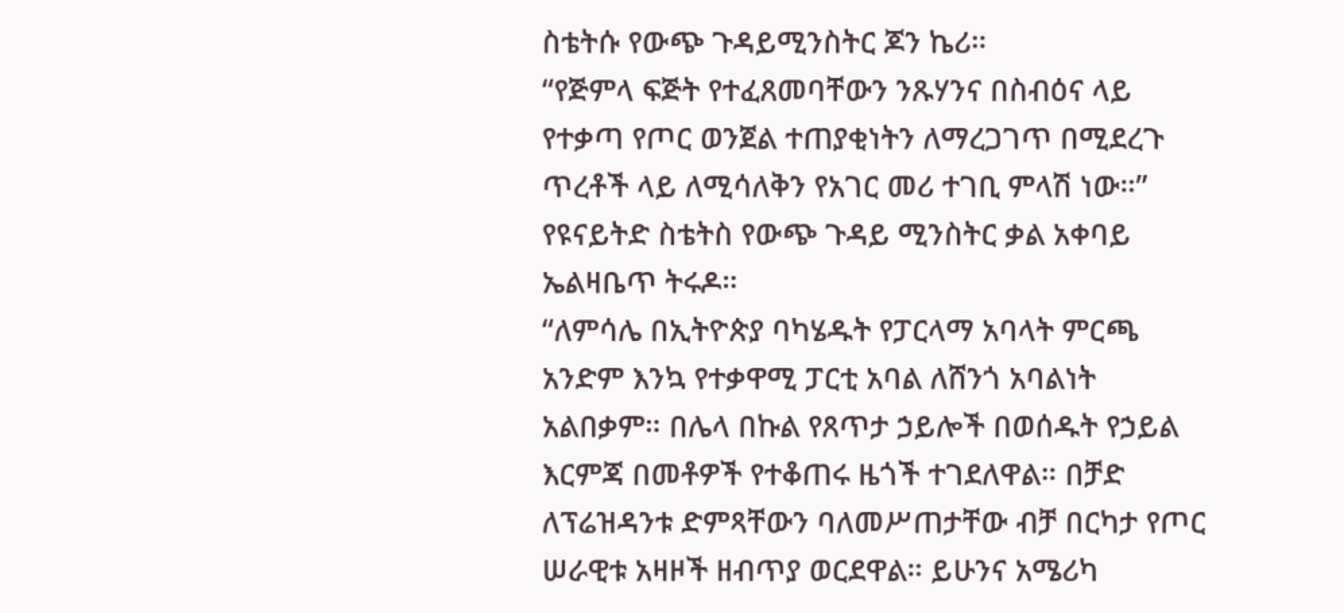ስቴትሱ የውጭ ጉዳይሚንስትር ጆን ኬሪ።
“የጅምላ ፍጅት የተፈጸመባቸውን ንጹሃንና በስብዕና ላይ የተቃጣ የጦር ወንጀል ተጠያቂነትን ለማረጋገጥ በሚደረጉ ጥረቶች ላይ ለሚሳለቅን የአገር መሪ ተገቢ ምላሽ ነው።” የዩናይትድ ስቴትስ የውጭ ጉዳይ ሚንስትር ቃል አቀባይ ኤልዛቤጥ ትሩዶ።
“ለምሳሌ በኢትዮጵያ ባካሄዱት የፓርላማ አባላት ምርጫ አንድም እንኳ የተቃዋሚ ፓርቲ አባል ለሸንጎ አባልነት አልበቃም። በሌላ በኩል የጸጥታ ኃይሎች በወሰዱት የኃይል እርምጃ በመቶዎች የተቆጠሩ ዜጎች ተገደለዋል። በቻድ ለፕሬዝዳንቱ ድምጻቸውን ባለመሥጠታቸው ብቻ በርካታ የጦር ሠራዊቱ አዛዞች ዘብጥያ ወርደዋል። ይሁንና አሜሪካ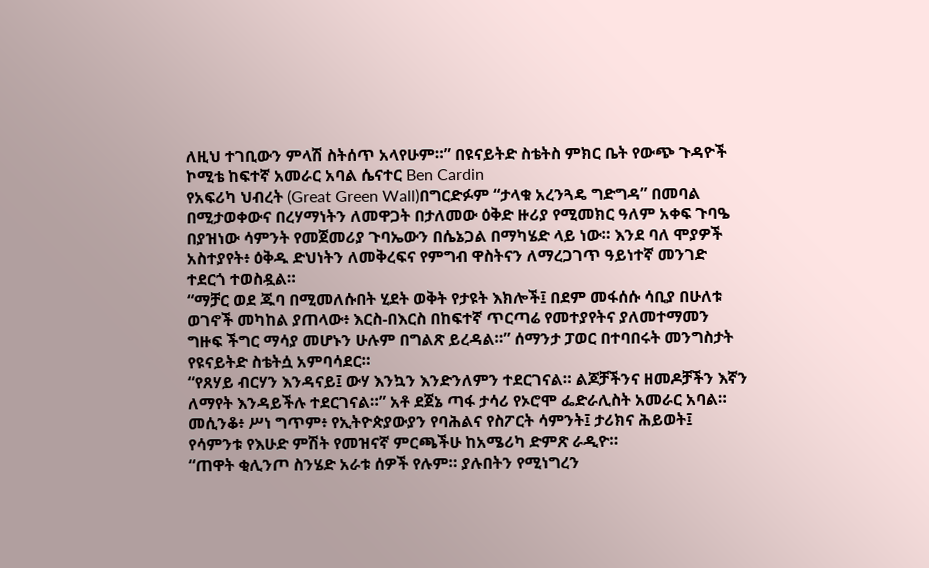ለዚህ ተገቢውን ምላሽ ስትሰጥ አላየሁም።” በዩናይትድ ስቴትስ ምክር ቤት የውጭ ጉዳዮች ኮሚቴ ከፍተኛ አመራር አባል ሴናተር Ben Cardin
የአፍሪካ ህብረት (Great Green Wall)በግርድፉም “ታላቁ አረንጓዴ ግድግዳ” በመባል በሚታወቀውና በረሃማነትን ለመዋጋት በታለመው ዕቅድ ዙሪያ የሚመክር ዓለም አቀፍ ጉባዔ በያዝነው ሳምንት የመጀመሪያ ጉባኤውን በሴኔጋል በማካሄድ ላይ ነው። እንደ ባለ ሞያዎች አስተያየት፥ ዕቅዱ ድህነትን ለመቅረፍና የምግብ ዋስትናን ለማረጋገጥ ዓይነተኛ መንገድ ተደርጎ ተወስዷል።
“ማቻር ወደ ጁባ በሚመለሱበት ሂደት ወቅት የታዩት እክሎች፤ በደም መፋሰሱ ሳቢያ በሁለቱ ወገኖች መካከል ያጠላው፥ እርስ-በእርስ በከፍተኛ ጥርጣሬ የመተያየትና ያለመተማመን ግዙፍ ችግር ማሳያ መሆኑን ሁሉም በግልጽ ይረዳል።” ሰማንታ ፓወር በተባበሩት መንግስታት የዩናይትድ ስቴትሷ አምባሳደር።
“የጸሃይ ብርሃን እንዳናይ፤ ውሃ እንኳን እንድንለምን ተደርገናል። ልጆቻችንና ዘመዶቻችን እኛን ለማየት እንዳይችሉ ተደርገናል።” አቶ ደጀኔ ጣፋ ታሳሪ የኦሮሞ ፌድራሊስት አመራር አባል።
መሲንቆ፥ ሥነ ግጥም፥ የኢትዮጵያውያን የባሕልና የስፖርት ሳምንት፤ ታሪክና ሕይወት፤ የሳምንቱ የእሁድ ምሽት የመዝናኛ ምርጫችሁ ከአሜሪካ ድምጽ ራዲዮ።
“ጠዋት ቂሊንጦ ስንሄድ አራቱ ሰዎች የሉም። ያሉበትን የሚነግረን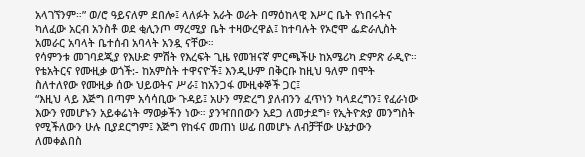አላገኘንም።” ወ/ሮ ዓይናለም ደበሎ፤ ላለፉት አራት ወራት በማዕከላዊ እሥር ቤት የነበሩትና ካለፈው አርብ አንስቶ ወደ ቂሊንጦ ማረሚያ ቤት ተዛውረዋል፤ ከተባሉት የኦሮሞ ፌድራሊስት አመራር አባላት ቤተሰብ አባላት አንዷ ናቸው።
የሳምንቱ መገባደጂያ የእሁድ ምሽት የእረፍት ጊዜ የመዝናኛ ምርጫችሁ ከአሜሪካ ድምጽ ራዲዮ። የቴአትርና የሙዚቃ ወጎች:- ከአምስት ተዋናዮች፤ እንዲሁም በቅርቡ ከዚህ ዓለም በሞት ስለተለየው የሙዚቃ ሰው ህይወትና ሥራ፤ ከአንጋፋ ሙዚቀኞች ጋር፤
“እዚህ ላይ እጅግ በጣም አሳሳቢው ጉዳይ፤ አሁን ማድረግ ያለብንን ፈጥነን ካላደረግን፤ የፈራነው እውን የመሆኑን አይቀሬነት ማወቃችን ነው። ያንዣበበውን አደጋ ለመታደግ፥ የኢትዮጵያ መንግስት የሚችለውን ሁሉ ቢያደርግም፤ እጅግ የከፋና መጠነ ሠፊ በመሆኑ ለብቻቸው ሁኔታውን ለመቀልበስ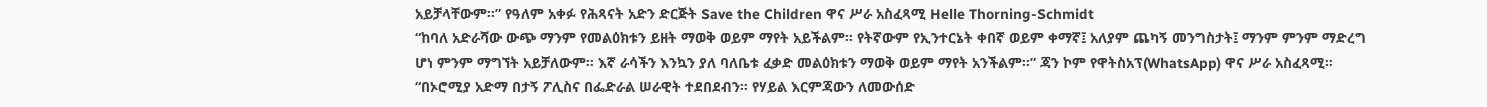አይቻላቸውም።” የዓለም አቀፉ የሕጻናት አድን ድርጅት Save the Children ዋና ሥራ አስፈጻሚ Helle Thorning-Schmidt
“ከባለ አድራሻው ውጭ ማንም የመልዕክቱን ይዘት ማወቅ ወይም ማየት አይችልም። የትኛውም የኢንተርኔት ቀበኛ ወይም ቀማኛ፤ አለያም ጨካኝ መንግስታት፤ ማንም ምንም ማድረግ ሆነ ምንም ማግኘት አይቻለውም። እኛ ራሳችን እንኳን ያለ ባለቤቱ ፈቃድ መልዕክቱን ማወቅ ወይም ማየት አንችልም።” ጃን ኮም የዋትስአፕ(WhatsApp) ዋና ሥራ አስፈጻሚ።
“በኦሮሚያ አድማ በታኝ ፖሊስና በፌድራል ሠራዊት ተደበደብን። የሃይል እርምጃውን ለመውሰድ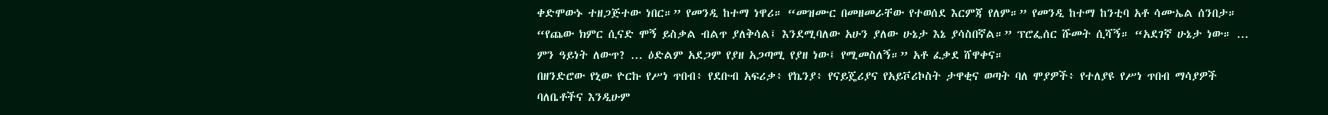ቀድሞውኑ ተዘጋጅተው ነበር።” የመንዲ ከተማ ነዋሪ። “መዝሙር በመዘመራቸው የተወሰደ እርምጃ የለም።” የመንዲ ከተማ ከንቲባ አቶ ሳሙኤል ሰንበታ።
“የጨው ክምር ሲናድ ሞኝ ይስቃል ብልጥ ያለቅሳል፤ እንደሚባለው አሁን ያለው ሁኔታ እኔ ያሳስበኛል።” ፕሮፌሰር ሹመት ሲሻኝ። “አደገኛ ሁኔታ ነው። ... ምን ዓይነት ለውጥ? ... ዕድልም አደጋም የያዘ አጋጣሚ የያዘ ነው፤ የሚመስለኝ።” አቶ ፈቃደ ሸዋቀና።
በዘንድሮው የኒው ዮርኩ የሥነ ጥበብ፥ የደቡብ አፍሪቃ፥ የኬንያ፥ የናይጄሪያና የአይቮሪኮስት ታዋቂና ወጣት ባለ ሞያዎች፥ የተለያዩ የሥነ ጥበብ ማሳያዎች ባለቤቶችና እንዲሁም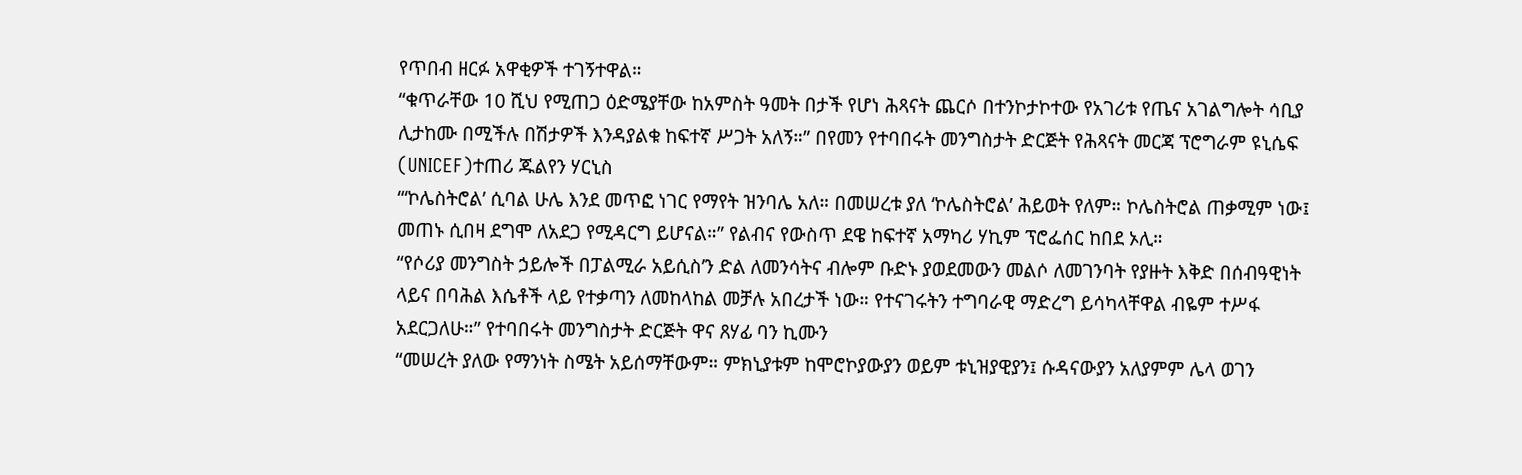የጥበብ ዘርፉ አዋቂዎች ተገኝተዋል።
“ቁጥራቸው 10 ሺህ የሚጠጋ ዕድሜያቸው ከአምስት ዓመት በታች የሆነ ሕጻናት ጨርሶ በተንኮታኮተው የአገሪቱ የጤና አገልግሎት ሳቢያ ሊታከሙ በሚችሉ በሽታዎች እንዳያልቁ ከፍተኛ ሥጋት አለኝ።” በየመን የተባበሩት መንግስታት ድርጅት የሕጻናት መርጃ ፕሮግራም ዩኒሴፍ (UNICEF)ተጠሪ ጁልየን ሃርኒስ
“‘ኮሌስትሮል’ ሲባል ሁሌ እንደ መጥፎ ነገር የማየት ዝንባሌ አለ። በመሠረቱ ያለ ‘ኮሌስትሮል’ ሕይወት የለም። ኮሌስትሮል ጠቃሚም ነው፤ መጠኑ ሲበዛ ደግሞ ለአደጋ የሚዳርግ ይሆናል።” የልብና የውስጥ ደዌ ከፍተኛ አማካሪ ሃኪም ፕሮፌሰር ከበደ ኦሊ።
“የሶሪያ መንግስት ኃይሎች በፓልሚራ አይሲስ’ን ድል ለመንሳትና ብሎም ቡድኑ ያወደመውን መልሶ ለመገንባት የያዙት እቅድ በሰብዓዊነት ላይና በባሕል እሴቶች ላይ የተቃጣን ለመከላከል መቻሉ አበረታች ነው። የተናገሩትን ተግባራዊ ማድረግ ይሳካላቸዋል ብዬም ተሥፋ አደርጋለሁ።” የተባበሩት መንግስታት ድርጅት ዋና ጸሃፊ ባን ኪሙን
“መሠረት ያለው የማንነት ስሜት አይሰማቸውም። ምክኒያቱም ከሞሮኮያውያን ወይም ቱኒዝያዊያን፤ ሱዳናውያን አለያምም ሌላ ወገን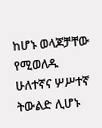ከሆኑ ወላጆቻቸው የሚወለዱ ሁለተኛና ሦሥተኛ ትውልድ ሊሆኑ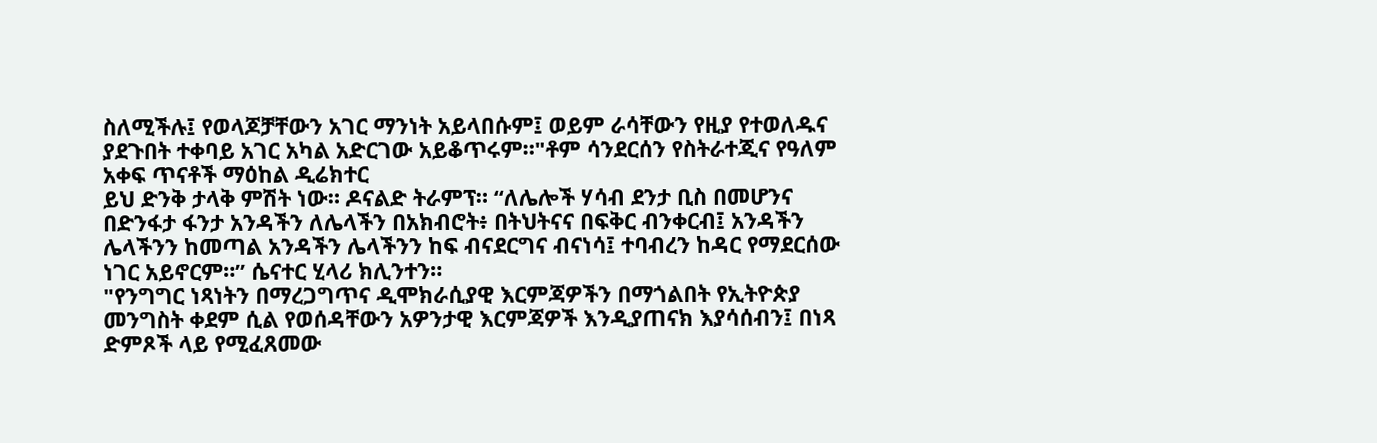ስለሚችሉ፤ የወላጆቻቸውን አገር ማንነት አይላበሱም፤ ወይም ራሳቸውን የዚያ የተወለዱና ያደጉበት ተቀባይ አገር አካል አድርገው አይቆጥሩም።"ቶም ሳንደርሰን የስትራተጂና የዓለም አቀፍ ጥናቶች ማዕከል ዲሬክተር
ይህ ድንቅ ታላቅ ምሽት ነው። ዶናልድ ትራምፕ። “ለሌሎች ሃሳብ ደንታ ቢስ በመሆንና በድንፋታ ፋንታ አንዳችን ለሌላችን በአክብሮት፥ በትህትናና በፍቅር ብንቀርብ፤ አንዳችን ሌላችንን ከመጣል አንዳችን ሌላችንን ከፍ ብናደርግና ብናነሳ፤ ተባብረን ከዳር የማደርሰው ነገር አይኖርም።” ሴናተር ሂላሪ ክሊንተን።
"የንግግር ነጻነትን በማረጋግጥና ዲሞክራሲያዊ እርምጃዎችን በማጎልበት የኢትዮጵያ መንግስት ቀደም ሲል የወሰዳቸውን አዎንታዊ እርምጃዎች እንዲያጠናክ እያሳሰብን፤ በነጻ ድምጾች ላይ የሚፈጸመው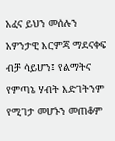አፈና ይህን መሰሉን አዎንታዊ እርምጃ ማደናቀፍ ብቻ ሳይሆን፤ የልማትና የምጣኔ ሃብት እድገትንም የሚገታ መሆኑን መጠቆም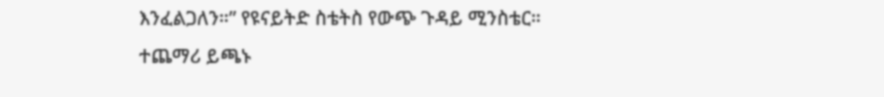እንፈልጋለን።” የዩናይትድ ስቴትስ የውጭ ጉዳይ ሚንስቴር።
ተጨማሪ ይጫኑ